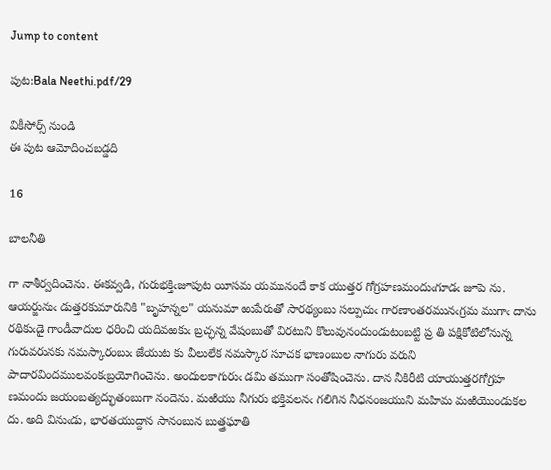Jump to content

పుట:Bala Neethi.pdf/29

వికీసోర్స్ నుండి
ఈ పుట ఆమోదించబడ్డది

16

బాలనీతి

గా నాశీర్వదించెను. ఈకవ్వడి, గురుభక్తిఁజూపుట యీసమ యమునందే కాక యుత్తర గోగ్రహణమందుఁగూడఁ జూపె ను. ఆయర్జునుఁ డుత్తరకుమారునికి "బృహన్నల" యనుమా ఱుపేరుతో సారథ్యంబు సల్పుచుఁ గారణాంతరమునఁగ్రమ ముగాఁ దాను రథికుఁడై గాండీవాదుల ధరించి యదివఱకుఁ బ్రచ్ఛన్న వేషంబుతో విరటుని కొలువునందుండుటంబట్టి ప్ర తి పక్షికోటిలోనున్న గురువరునకు నమస్కారంబుఁ జేయుట కు వీలులేక నమస్కార సూచక భాణంబుల నాగురు వరుని పాదారవిందములవంకఁబ్రయోగించెను. అందులకాగురుఁ డమి తముగా సంతోషించెను. దాన నీకిరీటి యాయుత్తరగోగ్రహ ణమందు జయంబత్యద్భుతంబుగా నందెను. మఱియు నీగురు భక్తివలనఁ గలిగిన నీధనంజయుని మహిమ మఱియొండుకల దు. అది వినుఁడు, భారతయుద్దాన సానంబున బుత్త్రఘాతి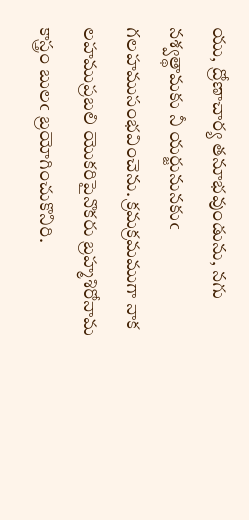యు, ద్రోణాచార్య తనూభవుండును, నగు నశ్వత్థామకు నీ యర్జునునకుఁ గలహముసంభవించెను. క్రమక్రమముగా నాక లహముప్రబలి యొకరిపైనొకరు బ్రహ్మశిరోనామ కాస్త్రం బులఁ బ్రయోగించుకొనిరి.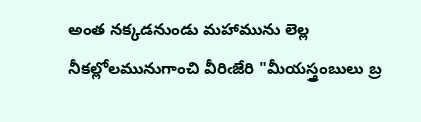అంత నక్కడనుండు మహామును లెల్ల నీకల్లోలమునుగాంచి వీరిఁజేరి "మీయస్త్రంబులు బ్ర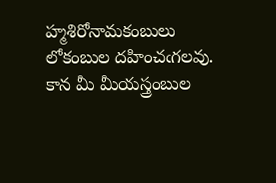హ్మశిరోనామకంబులు లోకంబుల దహించఁగలవు. కాన మీ మీయస్త్రంబుల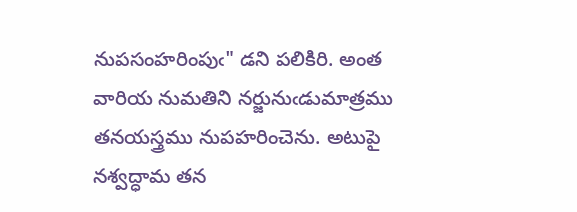నుపసంహరింపుఁ" డని పలికిరి. అంత వారియ నుమతిని నర్జునుఁడుమాత్రము తనయస్త్రము నుపహరించెను. అటుపై నశ్వద్ధామ తన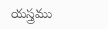యస్త్రము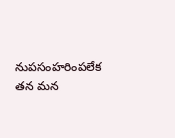నుపసంహరింపలేక తన మన